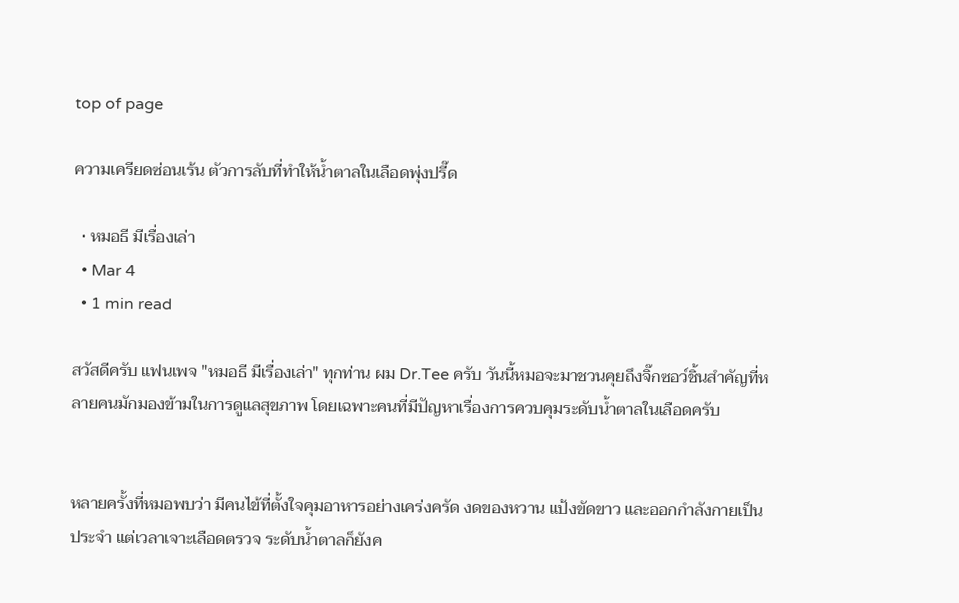top of page

ความเครียดซ่อนเร้น ตัวการลับที่ทำให้น้ำตาลในเลือดพุ่งปรี๊ด

  • หมอธี มีเรื่องเล่า
  • Mar 4
  • 1 min read

สวัสดีครับ แฟนเพจ "หมอธี มีเรื่องเล่า" ทุกท่าน ผม Dr.Tee ครับ วันนี้หมอจะมาชวนคุยถึงจิ๊กซอว์ชิ้นสำคัญที่หลายคนมักมองข้ามในการดูแลสุขภาพ โดยเฉพาะคนที่มีปัญหาเรื่องการควบคุมระดับน้ำตาลในเลือดครับ


หลายครั้งที่หมอพบว่า มีคนไข้ที่ตั้งใจคุมอาหารอย่างเคร่งครัด งดของหวาน แป้งขัดขาว และออกกำลังกายเป็นประจำ แต่เวลาเจาะเลือดตรวจ ระดับน้ำตาลก็ยังค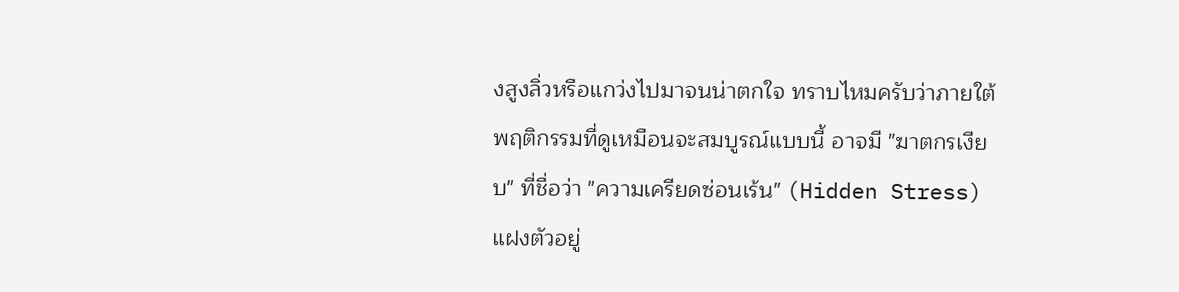งสูงลิ่วหรือแกว่งไปมาจนน่าตกใจ ทราบไหมครับว่าภายใต้พฤติกรรมที่ดูเหมือนจะสมบูรณ์แบบนี้ อาจมี "ฆาตกรเงียบ" ที่ชื่อว่า "ความเครียดซ่อนเร้น" (Hidden Stress) แฝงตัวอยู่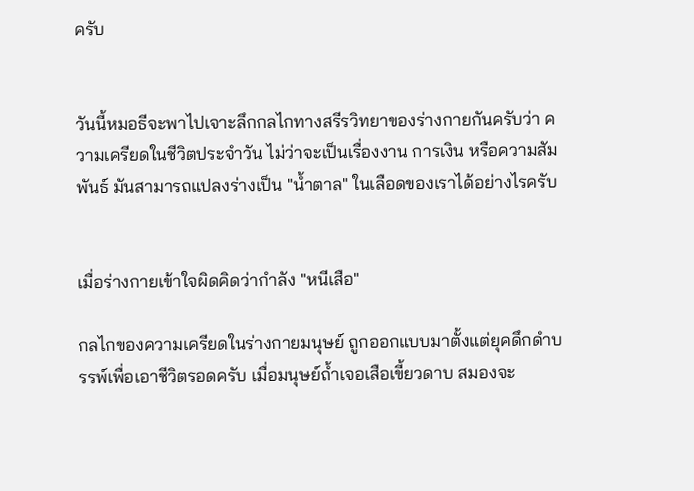ครับ


วันนี้หมอธีจะพาไปเจาะลึกกลไกทางสรีรวิทยาของร่างกายกันครับว่า ความเครียดในชีวิตประจำวัน ไม่ว่าจะเป็นเรื่องงาน การเงิน หรือความสัมพันธ์ มันสามารถแปลงร่างเป็น "น้ำตาล" ในเลือดของเราได้อย่างไรครับ


เมื่อร่างกายเข้าใจผิดคิดว่ากำลัง "หนีเสือ"

กลไกของความเครียดในร่างกายมนุษย์ ถูกออกแบบมาตั้งแต่ยุคดึกดำบรรพ์เพื่อเอาชีวิตรอดครับ เมื่อมนุษย์ถ้ำเจอเสือเขี้ยวดาบ สมองจะ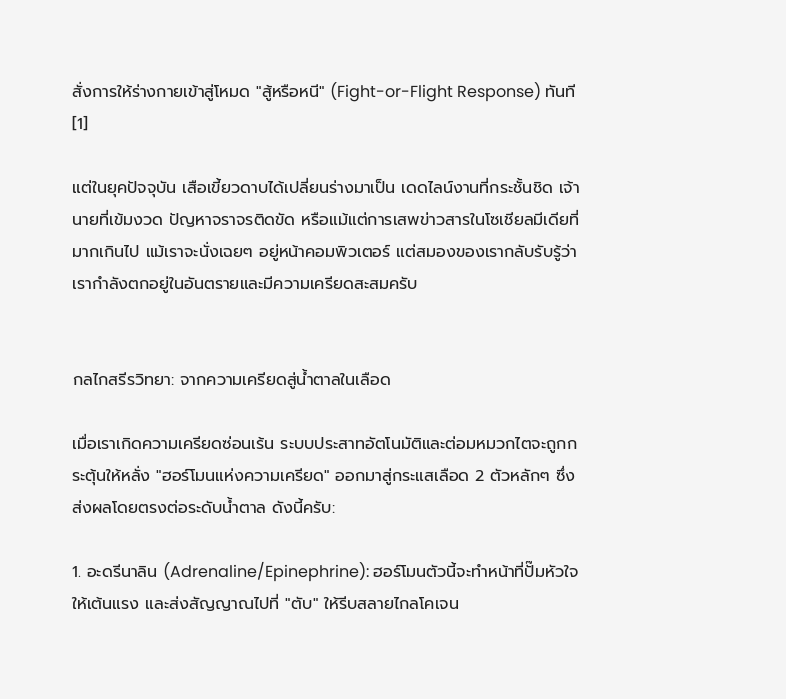สั่งการให้ร่างกายเข้าสู่โหมด "สู้หรือหนี" (Fight-or-Flight Response) ทันที [1]

แต่ในยุคปัจจุบัน เสือเขี้ยวดาบได้เปลี่ยนร่างมาเป็น เดดไลน์งานที่กระชั้นชิด เจ้านายที่เข้มงวด ปัญหาจราจรติดขัด หรือแม้แต่การเสพข่าวสารในโซเชียลมีเดียที่มากเกินไป แม้เราจะนั่งเฉยๆ อยู่หน้าคอมพิวเตอร์ แต่สมองของเรากลับรับรู้ว่าเรากำลังตกอยู่ในอันตรายและมีความเครียดสะสมครับ


กลไกสรีรวิทยา: จากความเครียดสู่น้ำตาลในเลือด

เมื่อเราเกิดความเครียดซ่อนเร้น ระบบประสาทอัตโนมัติและต่อมหมวกไตจะถูกกระตุ้นให้หลั่ง "ฮอร์โมนแห่งความเครียด" ออกมาสู่กระแสเลือด 2 ตัวหลักๆ ซึ่งส่งผลโดยตรงต่อระดับน้ำตาล ดังนี้ครับ:

1. อะดรีนาลิน (Adrenaline/Epinephrine): ฮอร์โมนตัวนี้จะทำหน้าที่ปั๊มหัวใจให้เต้นแรง และส่งสัญญาณไปที่ "ตับ" ให้รีบสลายไกลโคเจน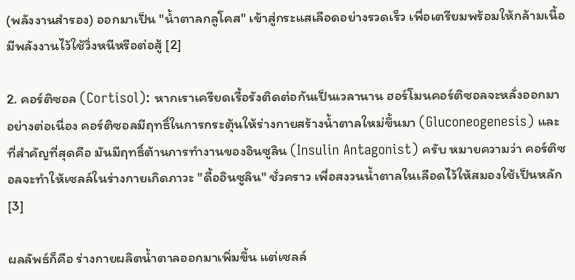(พลังงานสำรอง) ออกมาเป็น "น้ำตาลกลูโคส" เข้าสู่กระแสเลือดอย่างรวดเร็ว เพื่อเตรียมพร้อมให้กล้ามเนื้อมีพลังงานไว้ใช้วิ่งหนีหรือต่อสู้ [2]

2. คอร์ติซอล (Cortisol): หากเราเครียดเรื้อรังติดต่อกันเป็นเวลานาน ฮอร์โมนคอร์ติซอลจะหลั่งออกมาอย่างต่อเนื่อง คอร์ติซอลมีฤทธิ์ในการกระตุ้นให้ร่างกายสร้างน้ำตาลใหม่ขึ้นมา (Gluconeogenesis) และที่สำคัญที่สุดคือ มันมีฤทธิ์ต้านการทำงานของอินซูลิน (Insulin Antagonist) ครับ หมายความว่า คอร์ติซอลจะทำให้เซลล์ในร่างกายเกิดภาวะ "ดื้ออินซูลิน" ชั่วคราว เพื่อสงวนน้ำตาลในเลือดไว้ให้สมองใช้เป็นหลัก [3]

ผลลัพธ์ก็คือ ร่างกายผลิตน้ำตาลออกมาเพิ่มขึ้น แต่เซลล์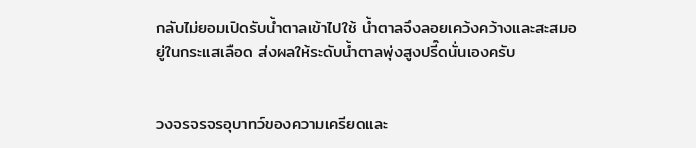กลับไม่ยอมเปิดรับน้ำตาลเข้าไปใช้ น้ำตาลจึงลอยเคว้งคว้างและสะสมอยู่ในกระแสเลือด ส่งผลให้ระดับน้ำตาลพุ่งสูงปรี๊ดนั่นเองครับ


วงจรจรจรอุบาทว์ของความเครียดและ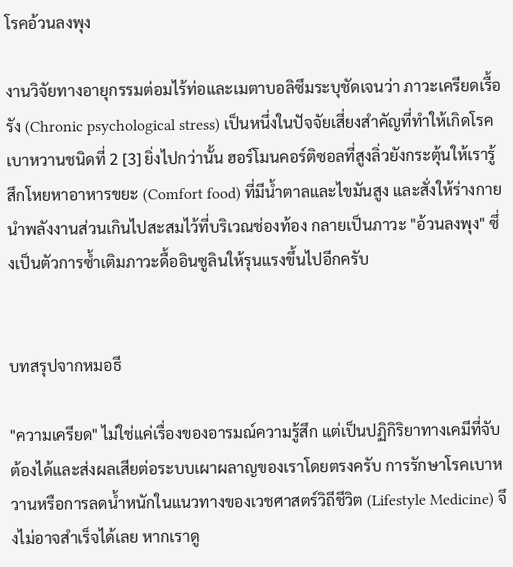โรคอ้วนลงพุง

งานวิจัยทางอายุกรรมต่อมไร้ท่อและเมตาบอลิซึมระบุชัดเจนว่า ภาวะเครียดเรื้อรัง (Chronic psychological stress) เป็นหนึ่งในปัจจัยเสี่ยงสำคัญที่ทำให้เกิดโรคเบาหวานชนิดที่ 2 [3] ยิ่งไปกว่านั้น ฮอร์โมนคอร์ติซอลที่สูงลิ่วยังกระตุ้นให้เรารู้สึกโหยหาอาหารขยะ (Comfort food) ที่มีน้ำตาลและไขมันสูง และสั่งให้ร่างกายนำพลังงานส่วนเกินไปสะสมไว้ที่บริเวณช่องท้อง กลายเป็นภาวะ "อ้วนลงพุง" ซึ่งเป็นตัวการซ้ำเติมภาวะดื้ออินซูลินให้รุนแรงขึ้นไปอีกครับ


บทสรุปจากหมอธี

"ความเครียด" ไม่ใช่แค่เรื่องของอารมณ์ความรู้สึก แต่เป็นปฏิกิริยาทางเคมีที่จับต้องได้และส่งผลเสียต่อระบบเผาผลาญของเราโดยตรงครับ การรักษาโรคเบาหวานหรือการลดน้ำหนักในแนวทางของเวชศาสตร์วิถีชีวิต (Lifestyle Medicine) จึงไม่อาจสำเร็จได้เลย หากเราดู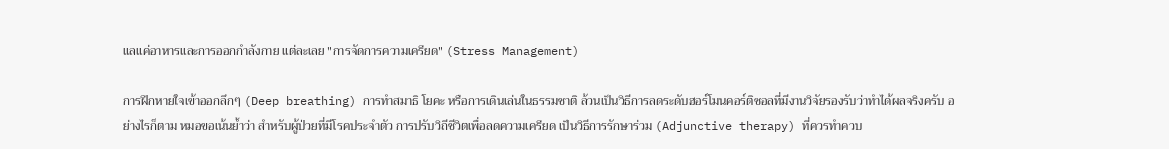แลแค่อาหารและการออกกำลังกาย แต่ละเลย "การจัดการความเครียด" (Stress Management)

การฝึกหายใจเข้าออกลึกๆ (Deep breathing) การทำสมาธิ โยคะ หรือการเดินเล่นในธรรมชาติ ล้วนเป็นวิธีการลดระดับฮอร์โมนคอร์ติซอลที่มีงานวิจัยรองรับว่าทำได้ผลจริงครับ อย่างไรก็ตาม หมอขอเน้นย้ำว่า สำหรับผู้ป่วยที่มีโรคประจำตัว การปรับวิถีชีวิตเพื่อลดความเครียด เป็นวิธีการรักษาร่วม (Adjunctive therapy) ที่ควรทำควบ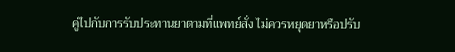คู่ไปกับการรับประทานยาตามที่แพทย์สั่ง ไม่ควรหยุดยาหรือปรับ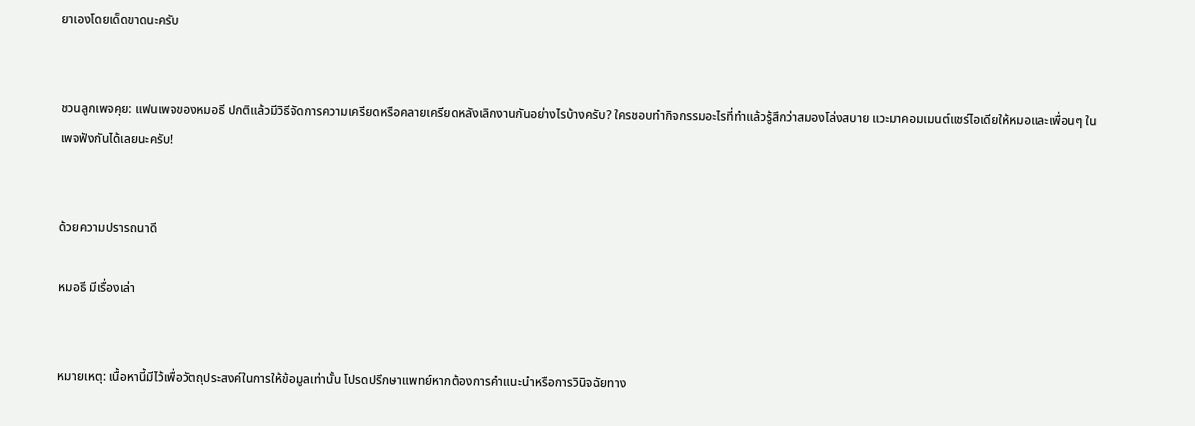ยาเองโดยเด็ดขาดนะครับ


ชวนลูกเพจคุย: แฟนเพจของหมอธี ปกติแล้วมีวิธีจัดการความเครียดหรือคลายเครียดหลังเลิกงานกันอย่างไรบ้างครับ? ใครชอบทำกิจกรรมอะไรที่ทำแล้วรู้สึกว่าสมองโล่งสบาย แวะมาคอมเมนต์แชร์ไอเดียให้หมอและเพื่อนๆ ในเพจฟังกันได้เลยนะครับ!


ด้วยความปรารถนาดี

หมอธี มีเรื่องเล่า


หมายเหตุ: เนื้อหานี้มีไว้เพื่อวัตถุประสงค์ในการให้ข้อมูลเท่านั้น โปรดปรึกษาแพทย์หากต้องการคำแนะนำหรือการวินิจฉัยทาง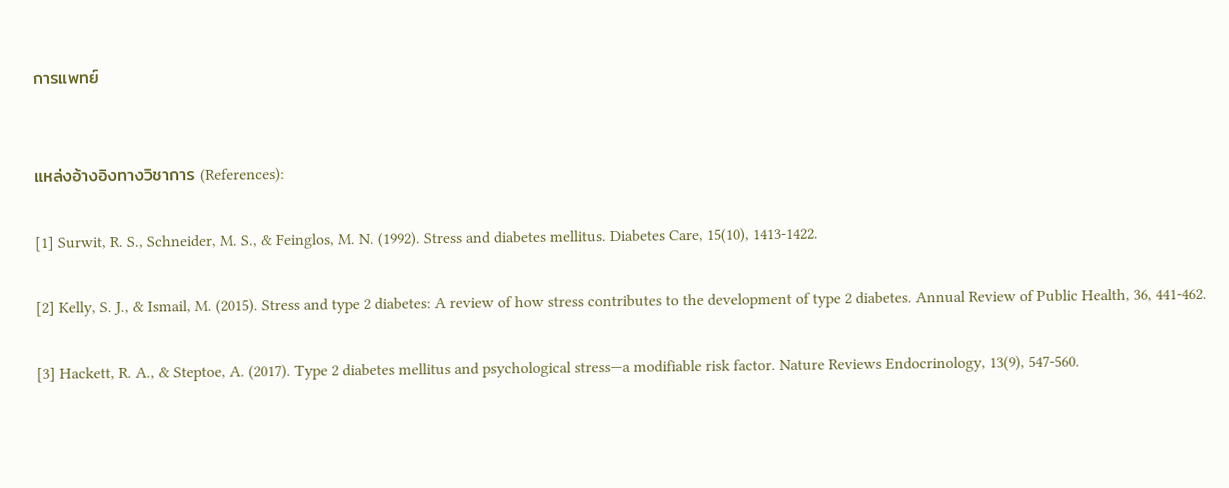การแพทย์


แหล่งอ้างอิงทางวิชาการ (References):

[1] Surwit, R. S., Schneider, M. S., & Feinglos, M. N. (1992). Stress and diabetes mellitus. Diabetes Care, 15(10), 1413-1422.

[2] Kelly, S. J., & Ismail, M. (2015). Stress and type 2 diabetes: A review of how stress contributes to the development of type 2 diabetes. Annual Review of Public Health, 36, 441-462.

[3] Hackett, R. A., & Steptoe, A. (2017). Type 2 diabetes mellitus and psychological stress—a modifiable risk factor. Nature Reviews Endocrinology, 13(9), 547-560.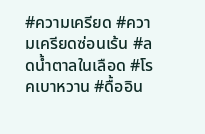#ความเครียด #ความเครียดซ่อนเร้น #ลดน้ำตาลในเลือด #โรคเบาหวาน #ดื้ออิน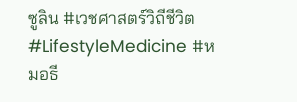ซูลิน #เวชศาสตร์วิถีชีวิต #LifestyleMedicine #หมอธี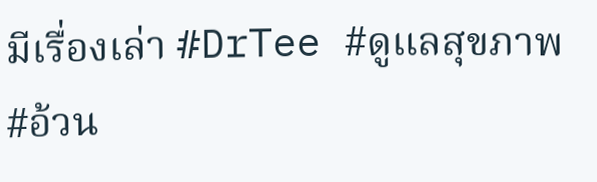มีเรื่องเล่า #DrTee #ดูแลสุขภาพ #อ้วน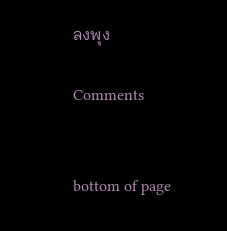ลงพุง

Comments


bottom of page